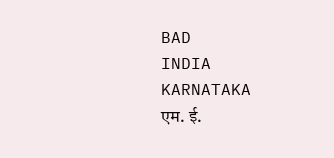BAD
INDIA
KARNATAKA
एम. ई.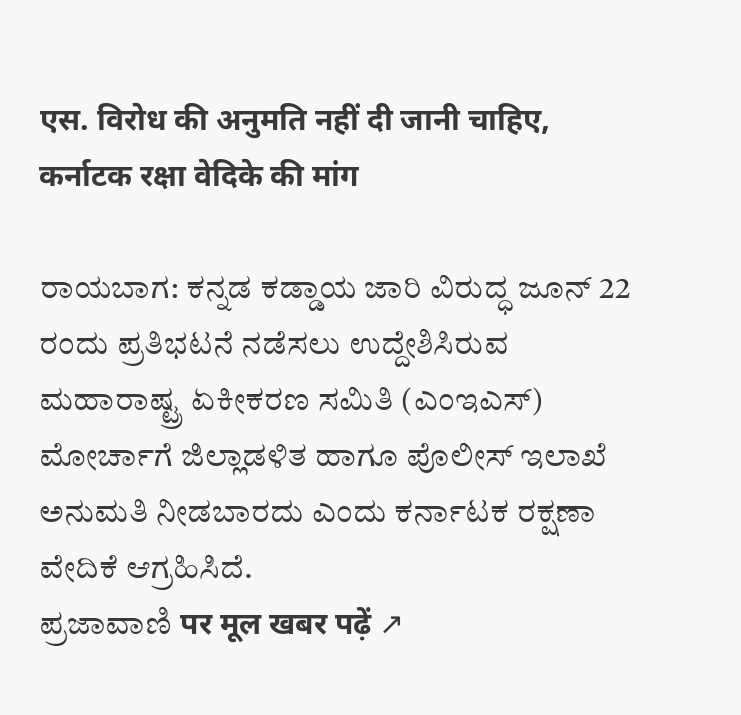एस. विरोध की अनुमति नहीं दी जानी चाहिए, कर्नाटक रक्षा वेदिके की मांग

ರಾಯಬಾಗ: ಕನ್ನಡ ಕಡ್ಡಾಯ ಜಾರಿ ವಿರುದ್ಧ ಜೂನ್ 22 ರಂದು ಪ್ರತಿಭಟನೆ ನಡೆಸಲು ಉದ್ದೇಶಿಸಿರುವ ಮಹಾರಾಷ್ಟ್ರ ಏಕೀಕರಣ ಸಮಿತಿ (ಎಂಇಎಸ್) ಮೋರ್ಚಾಗೆ ಜಿಲ್ಲಾಡಳಿತ ಹಾಗೂ ಪೊಲೀಸ್ ಇಲಾಖೆ ಅನುಮತಿ ನೀಡಬಾರದು ಎಂದು ಕರ್ನಾಟಕ ರಕ್ಷಣಾ ವೇದಿಕೆ ಆಗ್ರಹಿಸಿದೆ.
ಪ್ರಜಾವಾಣಿ पर मूल खबर पढ़ें ↗